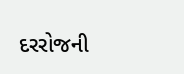દરરોજની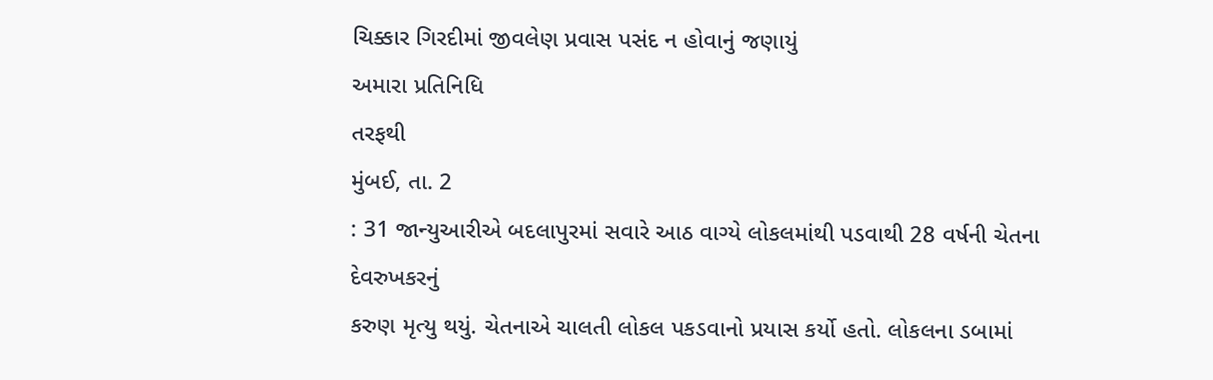ચિક્કાર ગિરદીમાં જીવલેણ પ્રવાસ પસંદ ન હોવાનું જણાયું
અમારા પ્રતિનિધિ
તરફથી
મુંબઈ, તા. 2
: 31 જાન્યુઆરીએ બદલાપુરમાં સવારે આઠ વાગ્યે લોકલમાંથી પડવાથી 28 વર્ષની ચેતના દેવરુખકરનું
કરુણ મૃત્યુ થયું. ચેતનાએ ચાલતી લોકલ પકડવાનો પ્રયાસ કર્યો હતો. લોકલના ડબામાં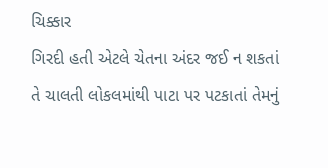ચિક્કાર
ગિરદી હતી એટલે ચેતના અંદર જઈ ન શકતાં તે ચાલતી લોકલમાંથી પાટા પર પટકાતાં તેમનું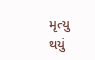મૃત્યુ
થયું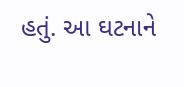હતું. આ ઘટનાને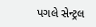પગલે સેન્ટ્રલ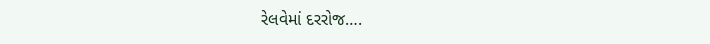રેલવેમાં દરરોજ….